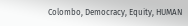Colombo, Democracy, Equity, HUMAN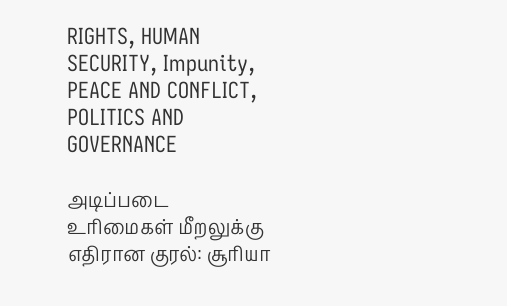RIGHTS, HUMAN SECURITY, Impunity, PEACE AND CONFLICT, POLITICS AND GOVERNANCE

அடிப்படை உரிமைகள் மீறலுக்கு எதிரான குரல்: சூரியா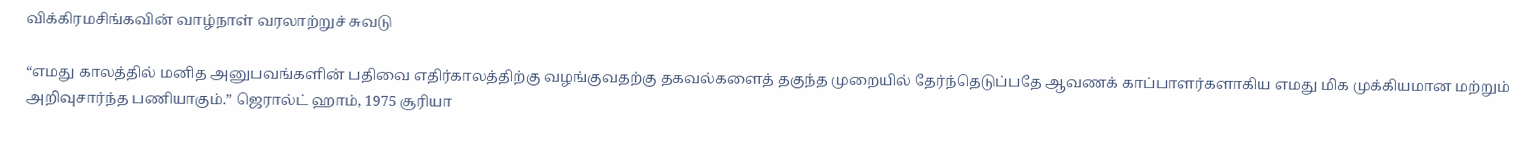விக்கிரமசிங்கவின் வாழ்நாள் வரலாற்றுச் சுவடு

“எமது காலத்தில் மனித அனுபவங்களின் பதிவை எதிர்காலத்திற்கு வழங்குவதற்கு தகவல்களைத் தகுந்த முறையில் தேர்ந்தெடுப்பதே ஆவணக் காப்பாளர்களாகிய எமது மிக முக்கியமான மற்றும் அறிவுசார்ந்த பணியாகும்.” ஜெரால்ட் ஹாம், 1975 சூரியா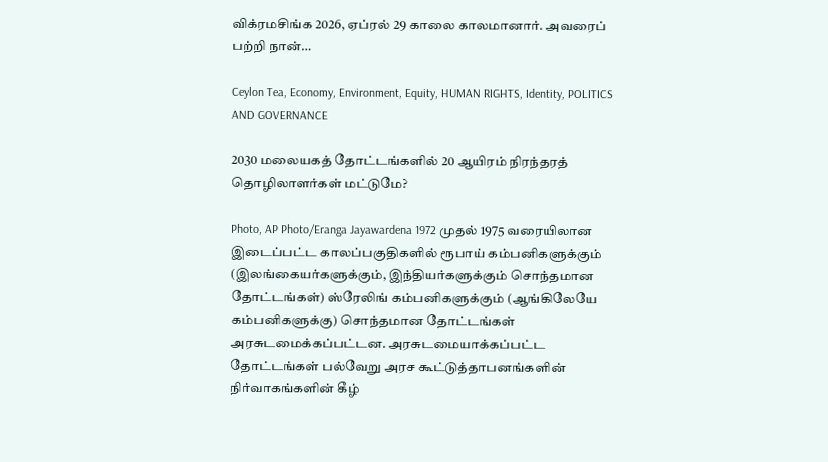விக்ரமசிங்க 2026, ஏப்ரல் 29 காலை காலமானார். அவரைப் பற்றி நான்…

Ceylon Tea, Economy, Environment, Equity, HUMAN RIGHTS, Identity, POLITICS AND GOVERNANCE

2030 மலையகத் தோட்டங்களில் 20 ஆயிரம் நிரந்தரத் தொழிலாளர்கள் மட்டுமே?

Photo, AP Photo/Eranga Jayawardena 1972 முதல் 1975 வரையிலான இடைப்பட்ட காலப்பகுதிகளில் ரூபாய் கம்பனிகளுக்கும் (இலங்கையர்களுக்கும், இந்தியர்களுக்கும் சொந்தமான தோட்டங்கள்) ஸ்ரேலிங் கம்பனிகளுக்கும் (ஆங்கிலேயே கம்பனிகளுக்கு) சொந்தமான தோட்டங்கள் அரசுடமைக்கப்பட்டன. அரசுடமையாக்கப்பட்ட தோட்டங்கள் பல்வேறு அரச கூட்டுத்தாபனங்களின் நிர்வாகங்களின் கீழ்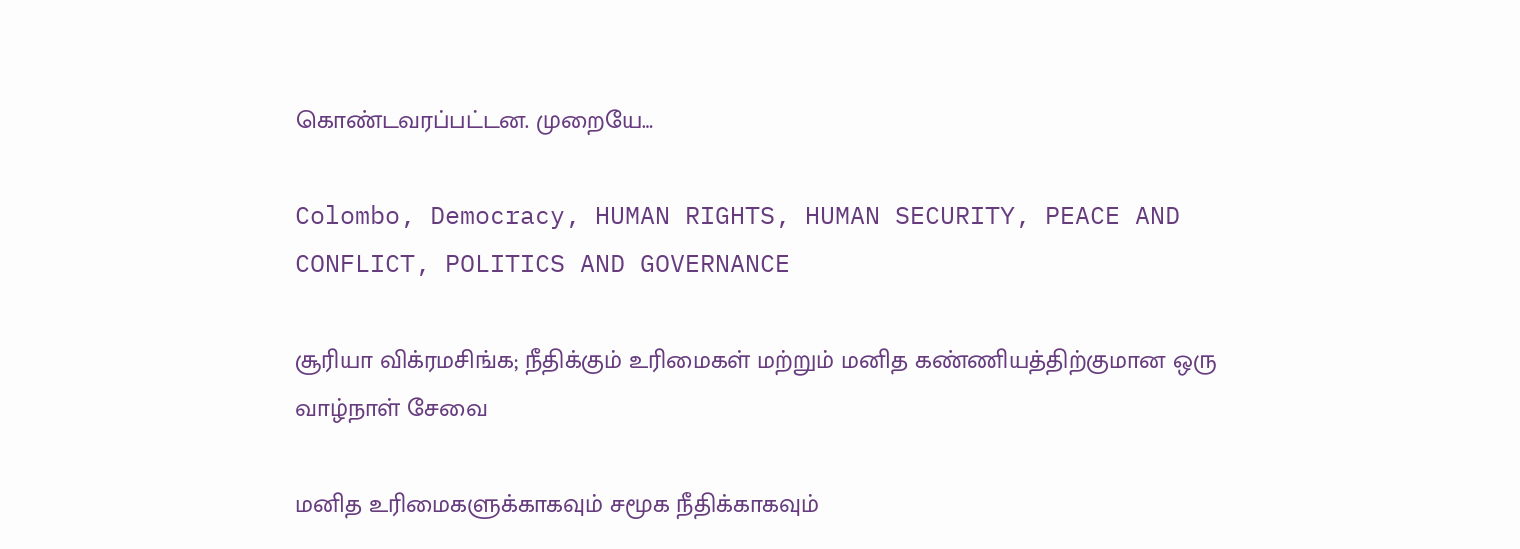கொண்டவரப்பட்டன. முறையே…

Colombo, Democracy, HUMAN RIGHTS, HUMAN SECURITY, PEACE AND CONFLICT, POLITICS AND GOVERNANCE

சூரியா விக்ரமசிங்க; நீதிக்கும் உரிமைகள் மற்றும் மனித கண்ணியத்திற்குமான ஒரு வாழ்நாள் சேவை

மனித உரிமைகளுக்காகவும் சமூக நீதிக்காகவும்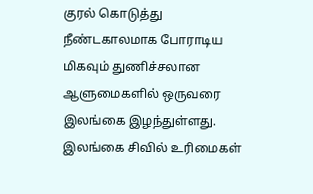குரல் கொடுத்து நீண்டகாலமாக போராடிய மிகவும் துணிச்சலான ஆளுமைகளில் ஒருவரை இலங்கை இழந்துள்ளது. இலங்கை சிவில் உரிமைகள்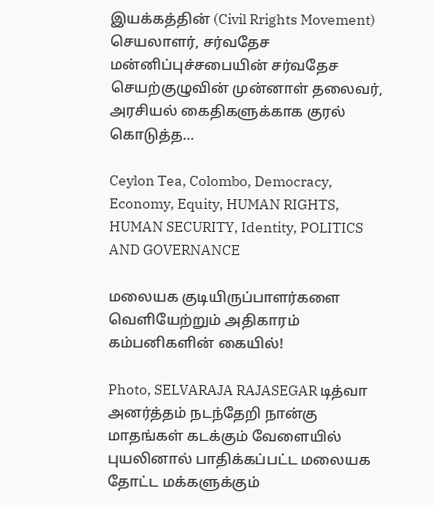இயக்கத்தின் (Civil Rrights Movement) செயலாளர், சர்வதேச மன்னிப்புச்சபையின் சர்வதேச செயற்குழுவின் முன்னாள் தலைவர், அரசியல் கைதிகளுக்காக குரல் கொடுத்த…

Ceylon Tea, Colombo, Democracy, Economy, Equity, HUMAN RIGHTS, HUMAN SECURITY, Identity, POLITICS AND GOVERNANCE

மலையக குடியிருப்பாளர்களை வெளியேற்றும் அதிகாரம் கம்பனிகளின் கையில்!

Photo, SELVARAJA RAJASEGAR டித்வா அனர்த்தம் நடந்தேறி நான்கு மாதங்கள் கடக்கும் வேளையில் புயலினால் பாதிக்கப்பட்ட மலையக தோட்ட மக்களுக்கும்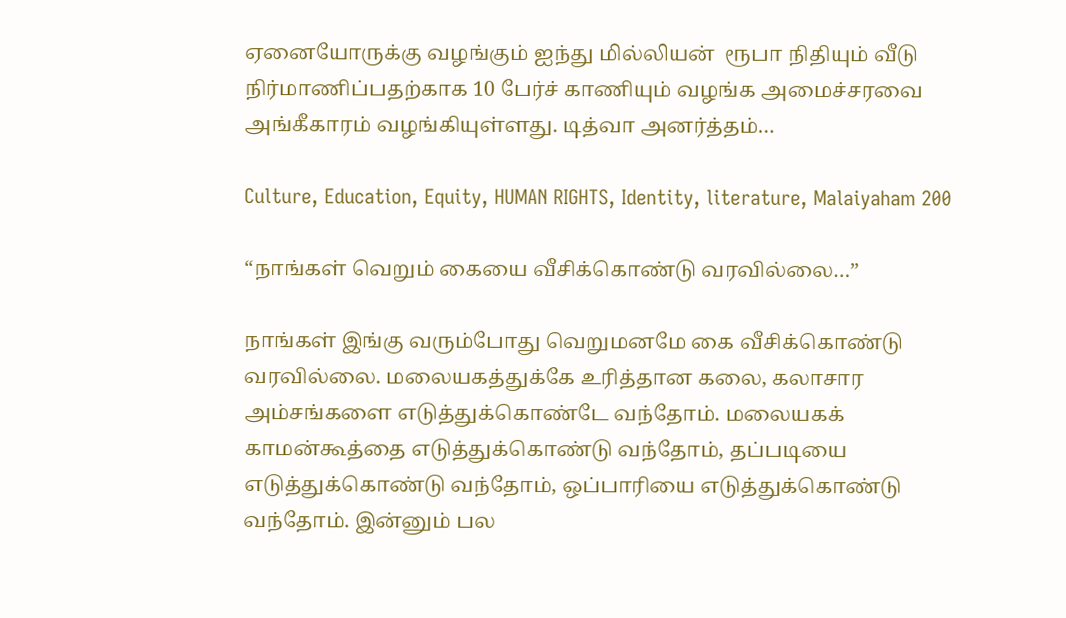ஏனையோருக்கு வழங்கும் ஐந்து மில்லியன்  ரூபா நிதியும் வீடு நிர்மாணிப்பதற்காக 10 பேர்ச் காணியும் வழங்க அமைச்சரவை அங்கீகாரம் வழங்கியுள்ளது. டித்வா அனர்த்தம்…

Culture, Education, Equity, HUMAN RIGHTS, Identity, literature, Malaiyaham 200

“நாங்கள் வெறும் கையை வீசிக்கொண்டு வரவில்லை…”

நாங்கள் இங்கு வரும்போது வெறுமனமே கை வீசிக்கொண்டு வரவில்லை. மலையகத்துக்கே உரித்தான கலை, கலாசார அம்சங்களை எடுத்துக்கொண்டே வந்தோம். மலையகக் காமன்கூத்தை எடுத்துக்கொண்டு வந்தோம், தப்படியை எடுத்துக்கொண்டு வந்தோம், ஒப்பாரியை எடுத்துக்கொண்டு வந்தோம். இன்னும் பல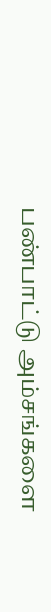பண்பாட்டு அம்சங்களை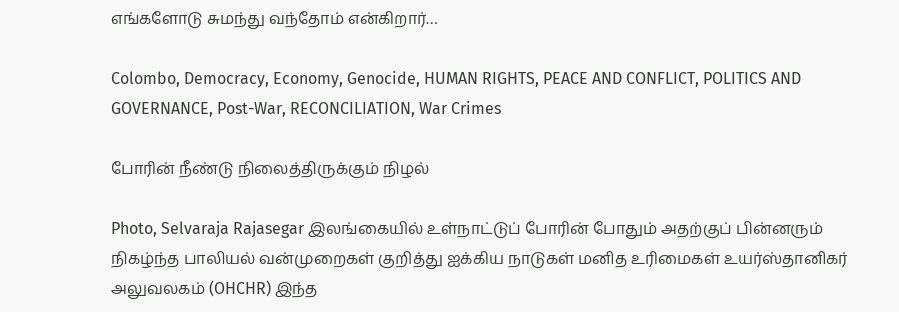எங்களோடு சுமந்து வந்தோம் என்கிறார்…

Colombo, Democracy, Economy, Genocide, HUMAN RIGHTS, PEACE AND CONFLICT, POLITICS AND GOVERNANCE, Post-War, RECONCILIATION, War Crimes

போரின் நீண்டு நிலைத்திருக்கும் நிழல்

Photo, Selvaraja Rajasegar இலங்கையில் உள்நாட்டுப் போரின் போதும் அதற்குப் பின்னரும் நிகழ்ந்த பாலியல் வன்முறைகள் குறித்து ஐக்கிய நாடுகள் மனித உரிமைகள் உயர்ஸ்தானிகர் அலுவலகம் (OHCHR) இந்த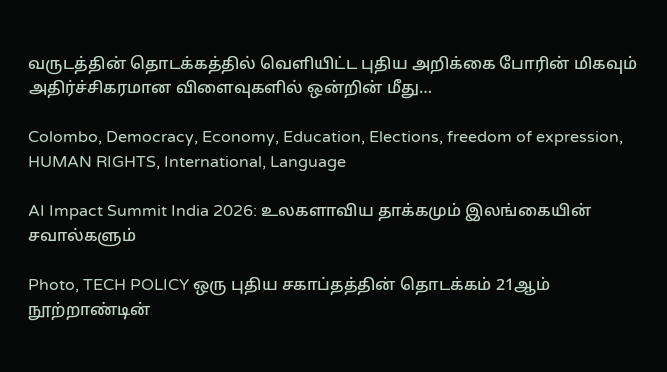வருடத்தின் தொடக்கத்தில் வெளியிட்ட புதிய அறிக்கை போரின் மிகவும் அதிர்ச்சிகரமான விளைவுகளில் ஒன்றின் மீது…

Colombo, Democracy, Economy, Education, Elections, freedom of expression, HUMAN RIGHTS, International, Language

AI Impact Summit India 2026: உலகளாவிய தாக்கமும் இலங்கையின் சவால்களும்

Photo, TECH POLICY ஒரு புதிய சகாப்தத்தின் தொடக்கம் 21ஆம் நூற்றாண்டின்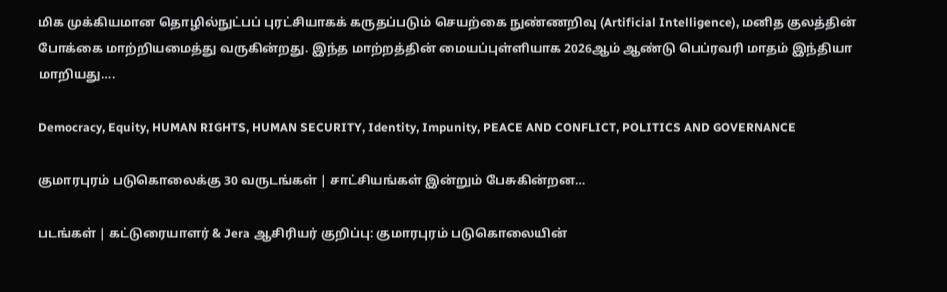மிக முக்கியமான தொழில்நுட்பப் புரட்சியாகக் கருதப்படும் செயற்கை நுண்ணறிவு (Artificial Intelligence), மனித குலத்தின் போக்கை மாற்றியமைத்து வருகின்றது. இந்த மாற்றத்தின் மையப்புள்ளியாக 2026ஆம் ஆண்டு பெப்ரவரி மாதம் இந்தியா மாறியது….

Democracy, Equity, HUMAN RIGHTS, HUMAN SECURITY, Identity, Impunity, PEACE AND CONFLICT, POLITICS AND GOVERNANCE

குமாரபுரம் படுகொலைக்கு 30 வருடங்கள் | சாட்சியங்கள் இன்றும் பேசுகின்றன…

படங்கள் | கட்டுரையாளர் & Jera ஆசிரியர் குறிப்பு: குமாரபுரம் படுகொலையின்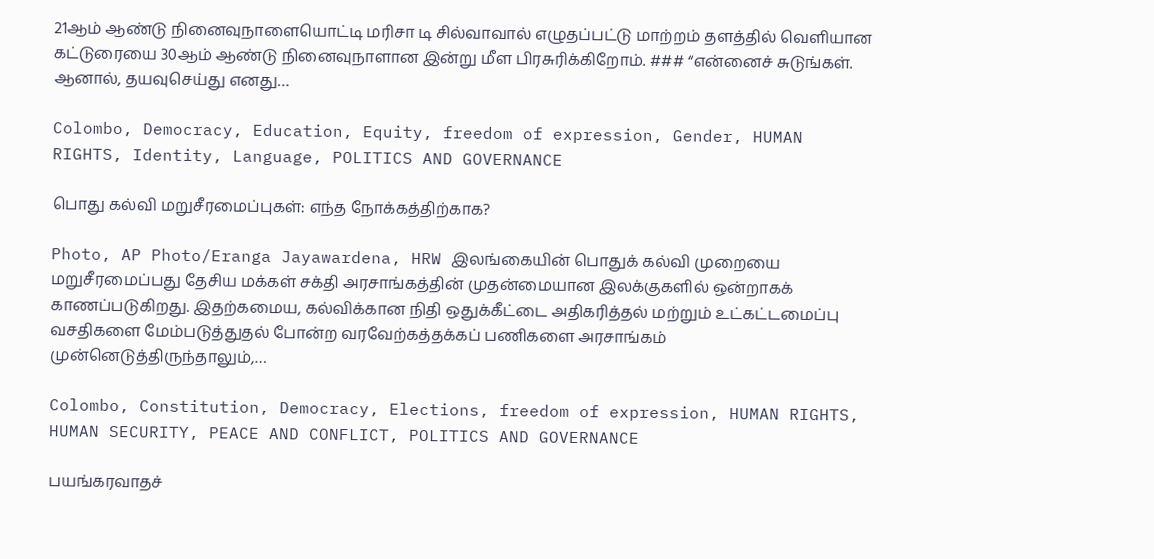21ஆம் ஆண்டு நினைவுநாளையொட்டி மரிசா டி சில்வாவால் எழுதப்பட்டு மாற்றம் தளத்தில் வௌியான கட்டுரையை 30ஆம் ஆண்டு நினைவுநாளான இன்று மீள பிரசுரிக்கிறோம். ### “என்னைச் சுடுங்கள். ஆனால், தயவுசெய்து எனது…

Colombo, Democracy, Education, Equity, freedom of expression, Gender, HUMAN RIGHTS, Identity, Language, POLITICS AND GOVERNANCE

பொது கல்வி மறுசீரமைப்புகள்: எந்த நோக்கத்திற்காக?

Photo, AP Photo/Eranga Jayawardena, HRW இலங்கையின் பொதுக் கல்வி முறையை மறுசீரமைப்பது தேசிய மக்கள் சக்தி அரசாங்கத்தின் முதன்மையான இலக்குகளில் ஒன்றாகக் காணப்படுகிறது. இதற்கமைய, கல்விக்கான நிதி ஒதுக்கீட்டை அதிகரித்தல் மற்றும் உட்கட்டமைப்பு வசதிகளை மேம்படுத்துதல் போன்ற வரவேற்கத்தக்கப் பணிகளை அரசாங்கம் முன்னெடுத்திருந்தாலும்,…

Colombo, Constitution, Democracy, Elections, freedom of expression, HUMAN RIGHTS, HUMAN SECURITY, PEACE AND CONFLICT, POLITICS AND GOVERNANCE

பயங்கரவாதச்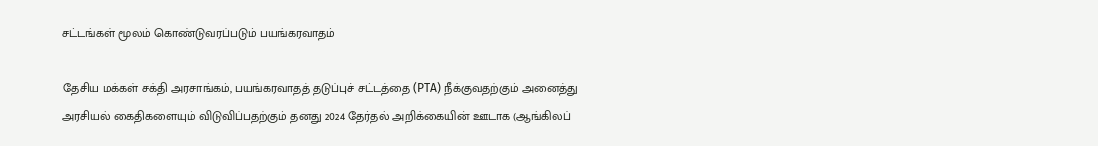சட்டங்கள் மூலம் கொண்டுவரப்படும் பயங்கரவாதம்

தேசிய மக்கள் சக்தி அரசாங்கம், பயங்கரவாதத் தடுப்புச் சட்டத்தை (PTA) நீக்குவதற்கும் அனைத்து அரசியல் கைதிகளையும் விடுவிப்பதற்கும் தனது 2024 தேர்தல் அறிக்கையின் ஊடாக (ஆங்கிலப்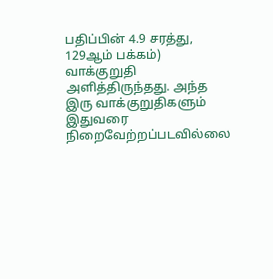பதிப்பின் 4.9 சரத்து, 129ஆம் பக்கம்) வாக்குறுதி அளித்திருந்தது. அந்த இரு வாக்குறுதிகளும் இதுவரை நிறைவேற்றப்படவில்லை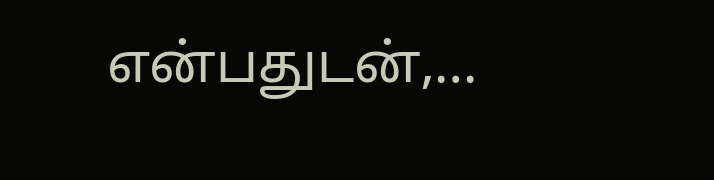என்பதுடன்,…